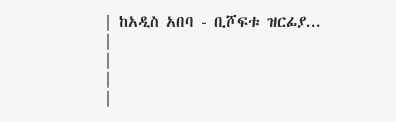| ከአዲስ አበባ - ቢሾፍቱ ዝርፊያ... |
|
|
|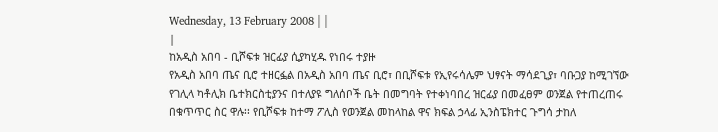Wednesday, 13 February 2008 | |
|
ከአዲስ አበባ - ቢሾፍቱ ዝርፊያ ሲያካሂዱ የነበሩ ተያዙ
የአዲስ አበባ ጤና ቢሮ ተዘርፏል በአዲስ አበባ ጤና ቢሮ፣ በቢሾፍቱ የኢየሩሳሌም ህፃናት ማሳደጊያ፣ ባቡጋያ ከሚገኘው የገሊላ ካቶሊክ ቤተክርስቲያንና በተለያዩ ግለሰቦች ቤት በመግባት የተቀነባበረ ዝርፊያ በመፈፀም ወንጀል የተጠረጠሩ በቁጥጥር ስር ዋሉ፡፡ የቢሾፍቱ ከተማ ፖሊስ የወንጀል መከላከል ዋና ክፍል ኃላፊ ኢንስፔክተር ጉግሳ ታከለ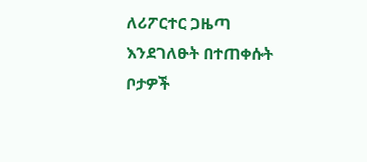ለሪፖርተር ጋዜጣ እንደገለፁት በተጠቀሱት ቦታዎች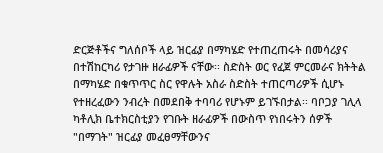ድርጅቶችና ግለሰቦች ላይ ዝርፊያ በማካሄድ የተጠረጠሩት በመሳሪያና በተሽከርካሪ የታገዙ ዘራፊዎች ናቸው፡፡ ስድስት ወር የፈጀ ምርመራና ክትትል በማካሄድ በቁጥጥር ስር የዋሉት አስራ ስድስት ተጠርጣሪዎች ሲሆኑ የተዘረፈውን ንብረት በመደበቅ ተባባሪ የሆኑም ይገኙበታል፡፡ ባቦጋያ ገሊላ ካቶሊክ ቤተክርስቲያን የገቡት ዘራፊዎች በውስጥ የነበሩትን ሰዎች "በማገት" ዝርፊያ መፈፀማቸውንና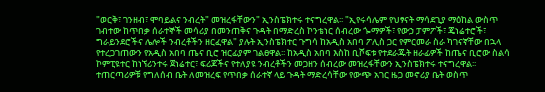"ወርቅ፣ ገንዘብ፣ ሞባይልና ንብረት" መዝረፋቸውን" ኢንስፔክተሩ ተናግረዋል፡፡ "ኢየሩሳሌም የህፃናት ማሳደጊያ ማዕከል ውስጥ ገብተው ከጥበቃ ሰራተኞች መሳሪያ በመንጠቅና ጉዳት በማድረስ ኮንቴነር ሰብረው ጐማዎች፣ የውኃ ፓምፖች፣ ጄነሬተሮች፣ ግራይንደሮችና ሌሎች ንብረቶችን ዘርፈዋል" ያሉት ኢንስፔክተር ጉግሳ ከአዲስ አበባ ፖሊስ ጋር የምርመራ ስራ ካገናኛቸው በኋላ የተረጋገጠውን የአዲስ አበባ ጤና ቢሮ ዝርፊያም ገልፀዋል፡፡ ከአዲስ አበባ እስከ ቢሾፍቱ የተደራጁት ዘራፊዎች ከጤና ቢሮው ስልሳ ኮምፒዩተር ከነኘሪንተሩ ጀነሬተር፣ ፍሪጆችና የተለያዩ ንብረቶችን መጋዘን ሰብረው መዝረፋቸውን ኢንስፔክተሩ ተናግረዋል፡፡ ተጠርጣሪዎቹ የግለሰብ ቤት ለመዝረፍ የጥበቃ ሰራተኛ ላይ ጉዳት ማድረሳቸው የውጭ አገር ዜጋ መኖሪያ ቤት ወስጥ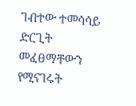ገብተው ተመሳሳይ ድርጊት መፈፀማቸውን የሚናገሩት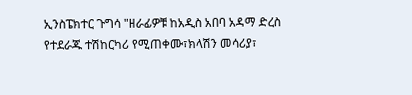ኢንስፔክተር ጉግሳ "ዘራፊዎቹ ከአዲስ አበባ አዳማ ድረስ የተደራጁ ተሽከርካሪ የሚጠቀሙ፣ክላሽን መሳሪያ፣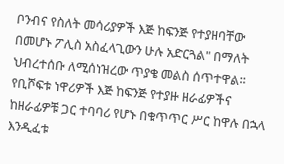ቦንብና የስለት መሳሪያዎች እጅ ከፍንጅ የተያዘባቸው በመሆኑ ፖሊስ አስፈላጊውን ሁሉ አድርጓል" በማለት ህብረተሰቡ ለሚሰነዝረው ጥያቄ መልስ ሰጥተዋል፡፡ የቢሾፍቱ ነዋሪዎች እጅ ከፍንጅ የተያዙ ዘራፊዎችና ከዘራፊዎቹ ጋር ተባባሪ የሆኑ በቁጥጥር ሥር ከዋሉ በኋላ እንዲፈቱ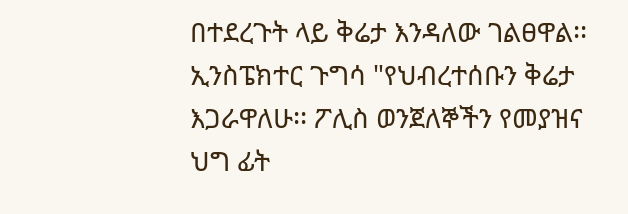በተደረጉት ላይ ቅሬታ እንዳለው ገልፀዋል፡፡ ኢንስፔክተር ጉግሳ "የህብረተሰቡን ቅሬታ እጋራዋለሁ፡፡ ፖሊስ ወንጀለኞችን የመያዝና ህግ ፊት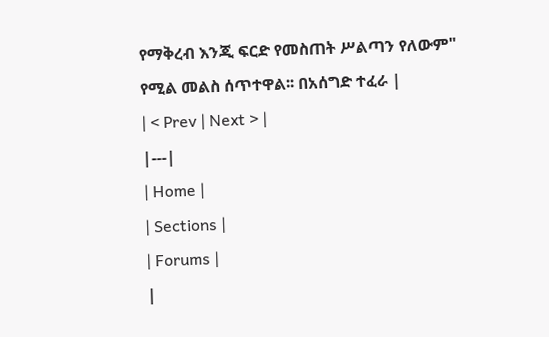የማቅረብ እንጂ ፍርድ የመስጠት ሥልጣን የለውም" የሚል መልስ ሰጥተዋል፡፡ በአሰግድ ተፈራ |
| < Prev | Next > |
|---|
| Home |
| Sections |
| Forums |
|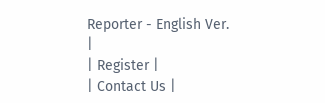Reporter - English Ver. |
| Register |
| Contact Us |